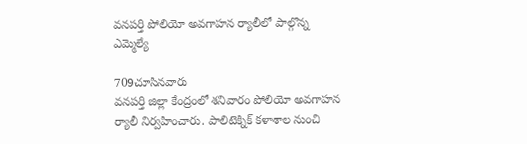వనపర్తి పోలియో అవగాహన ర్యాలీలో పాల్గొన్న ఎమ్మెల్యే

709చూసినవారు
వనపర్తి జిల్లా కేంద్రంలో శనివారం పోలియో అవగాహన ర్యాలీ నిర్వహించారు. పాలిటెక్నిక్ కళాశాల నుంచి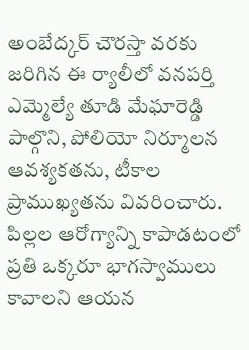అంబేద్కర్ చౌరస్తా వరకు జరిగిన ఈ ర్యాలీలో వనపర్తి ఎమ్మెల్యే తూడి మేఘారెడ్డి పాల్గొని, పోలియో నిర్మూలన ఆవశ్యకతను, టీకాల ప్రాముఖ్యతను వివరించారు. పిల్లల ఆరోగ్యాన్ని కాపాడటంలో ప్రతి ఒక్కరూ భాగస్వాములు కావాలని ఆయన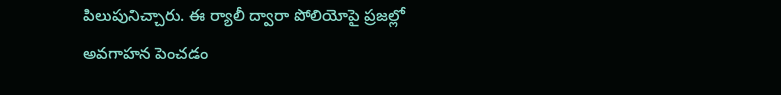పిలుపునిచ్చారు. ఈ ర్యాలీ ద్వారా పోలియోపై ప్రజల్లో అవగాహన పెంచడం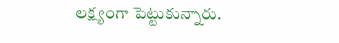లక్ష్యంగా పెట్టుకున్నారు.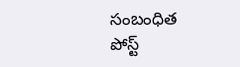సంబంధిత పోస్ట్